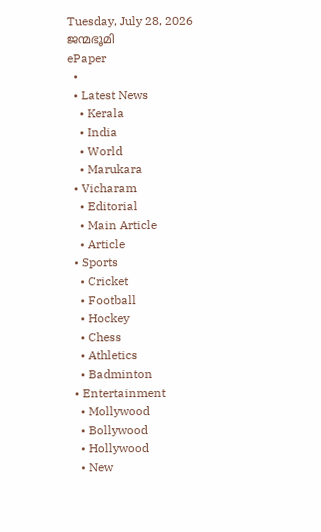Tuesday, July 28, 2026
ജന്മഭൂമി
ePaper
  •
  • Latest News
    • Kerala
    • India
    • World
    • Marukara
  • Vicharam
    • Editorial
    • Main Article
    • Article
  • Sports
    • Cricket
    • Football
    • Hockey
    • Chess
    • Athletics
    • Badminton
  • Entertainment
    • Mollywood
    • Bollywood
    • Hollywood
    • New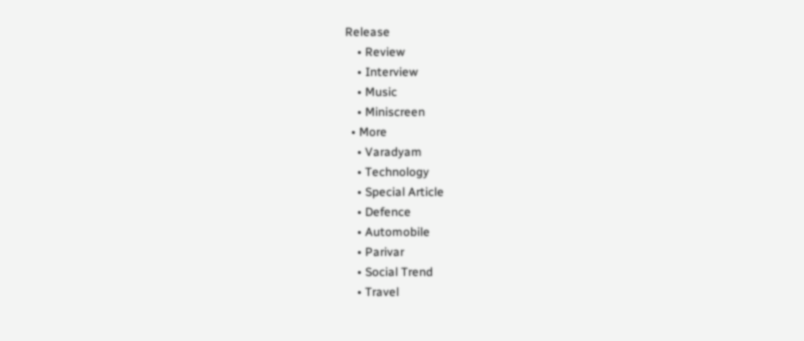Release
    • Review
    • Interview
    • Music
    • Miniscreen
  • More
    • Varadyam
    • Technology
    • Special Article
    • Defence
    • Automobile
    • Parivar
    • Social Trend
    • Travel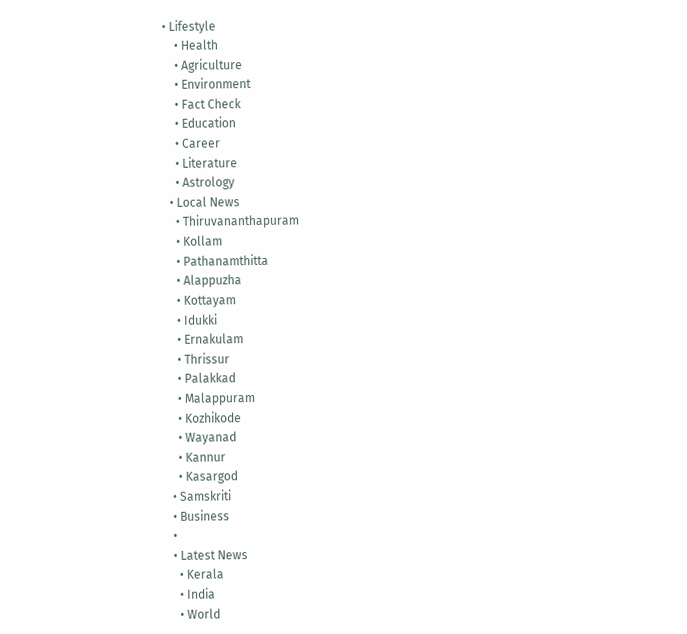• Lifestyle
    • Health
    • Agriculture
    • Environment
    • Fact Check
    • Education
    • Career
    • Literature
    • Astrology
  • Local News
    • Thiruvananthapuram
    • Kollam
    • Pathanamthitta
    • Alappuzha
    • Kottayam
    • Idukki
    • Ernakulam
    • Thrissur
    • Palakkad
    • Malappuram
    • Kozhikode
    • Wayanad
    • Kannur
    • Kasargod
  • Samskriti
  • Business
  •
  • Latest News
    • Kerala
    • India
    • World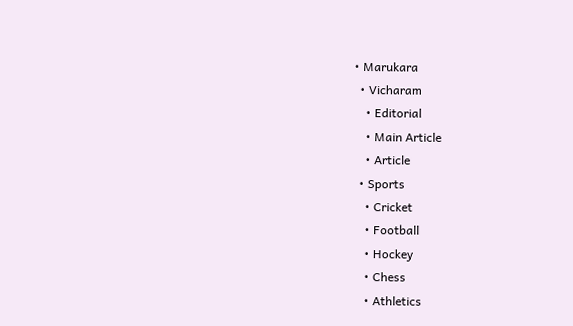• Marukara
  • Vicharam
    • Editorial
    • Main Article
    • Article
  • Sports
    • Cricket
    • Football
    • Hockey
    • Chess
    • Athletics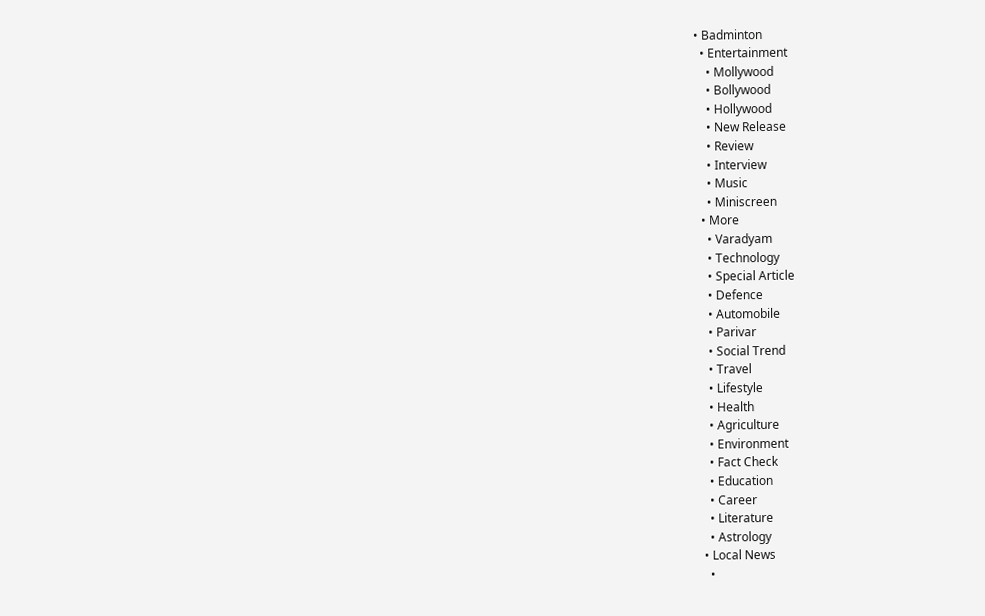• Badminton
  • Entertainment
    • Mollywood
    • Bollywood
    • Hollywood
    • New Release
    • Review
    • Interview
    • Music
    • Miniscreen
  • More
    • Varadyam
    • Technology
    • Special Article
    • Defence
    • Automobile
    • Parivar
    • Social Trend
    • Travel
    • Lifestyle
    • Health
    • Agriculture
    • Environment
    • Fact Check
    • Education
    • Career
    • Literature
    • Astrology
  • Local News
    •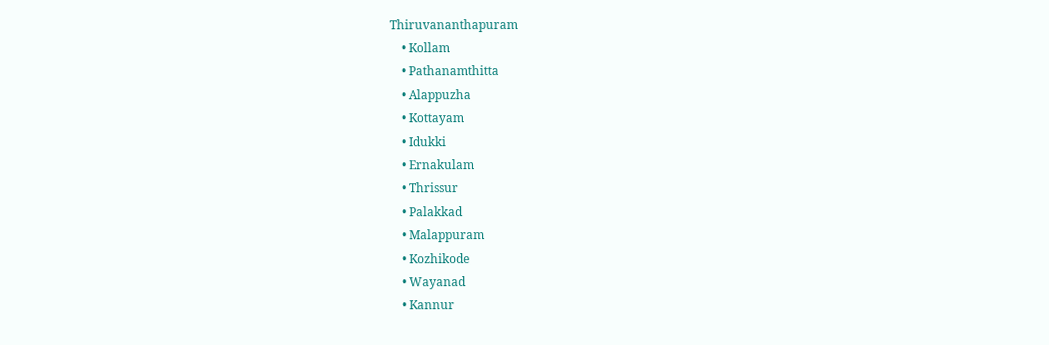Thiruvananthapuram
    • Kollam
    • Pathanamthitta
    • Alappuzha
    • Kottayam
    • Idukki
    • Ernakulam
    • Thrissur
    • Palakkad
    • Malappuram
    • Kozhikode
    • Wayanad
    • Kannur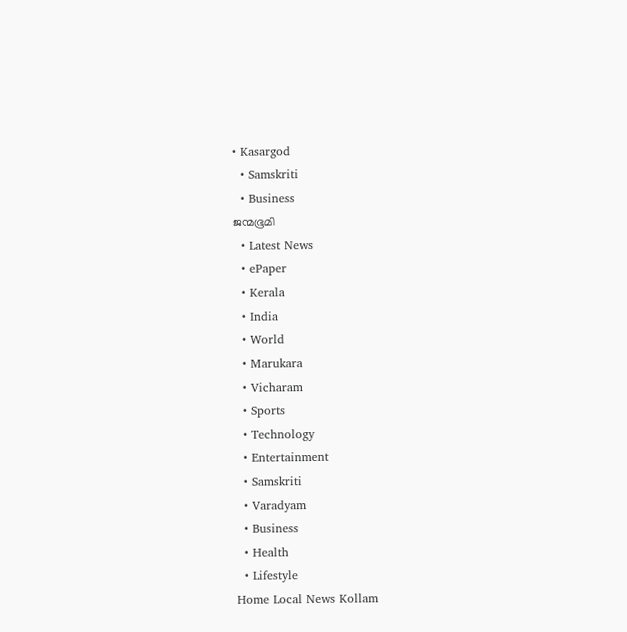• Kasargod
  • Samskriti
  • Business
ജന്മഭൂമി
  • Latest News
  • ePaper
  • Kerala
  • India
  • World
  • Marukara
  • Vicharam
  • Sports
  • Technology
  • Entertainment
  • Samskriti
  • Varadyam
  • Business
  • Health
  • Lifestyle
Home Local News Kollam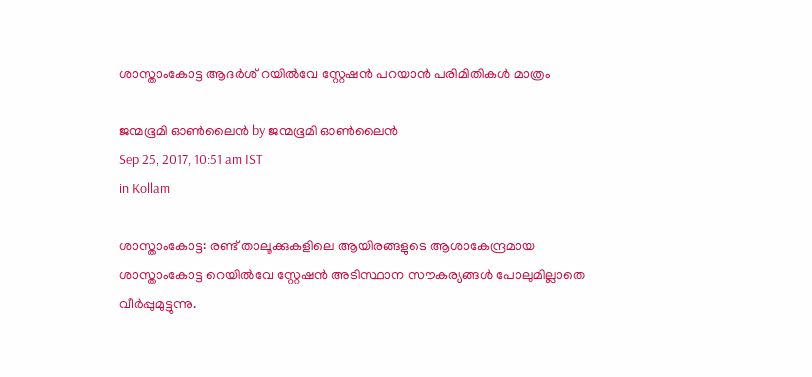ശാസ്താംകോട്ട ആദര്‍ശ് റയില്‍വേ സ്റ്റേഷന്‍ പറയാന്‍ പരിമിതികള്‍ മാത്രം

ജന്മഭൂമി ഓണ്‍ലൈന്‍ by ജന്മഭൂമി ഓണ്‍ലൈന്‍
Sep 25, 2017, 10:51 am IST
in Kollam

ശാസ്താംകോട്ട: രണ്ട് താലൂക്കുകളിലെ ആയിരങ്ങളുടെ ആശാകേന്ദ്രമായ ശാസ്താംകോട്ട റെയില്‍വേ സ്റ്റേഷന്‍ അടിസ്ഥാന സൗകര്യങ്ങള്‍ പോലുമില്ലാതെ വീര്‍പ്പുമുട്ടുന്നു.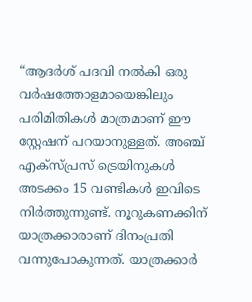“ആദര്‍ശ് പദവി നല്‍കി ഒരു വര്‍ഷത്തോളമായെങ്കിലും പരിമിതികള്‍ മാത്രമാണ് ഈ സ്റ്റേഷന് പറയാനുള്ളത്. അഞ്ച് എക്‌സ്പ്രസ് ട്രെയിനുകള്‍ അടക്കം 15 വണ്ടികള്‍ ഇവിടെ നിര്‍ത്തുന്നുണ്ട്. നൂറുകണക്കിന് യാത്രക്കാരാണ് ദിനംപ്രതി വന്നുപോകുന്നത്. യാത്രക്കാര്‍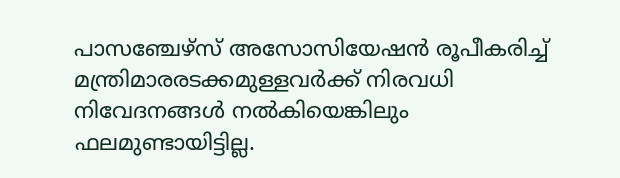പാസഞ്ചേഴ്‌സ് അസോസിയേഷന്‍ രൂപീകരിച്ച് മന്ത്രിമാരരടക്കമുള്ളവര്‍ക്ക് നിരവധി നിവേദനങ്ങള്‍ നല്‍കിയെങ്കിലും ഫലമുണ്ടായിട്ടില്ല.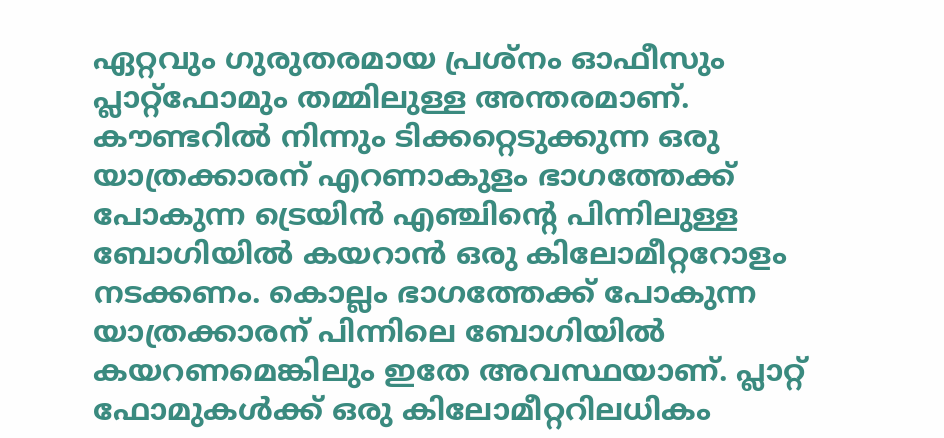ഏറ്റവും ഗുരുതരമായ പ്രശ്‌നം ഓഫീസും പ്ലാറ്റ്‌ഫോമും തമ്മിലുള്ള അന്തരമാണ്. കൗണ്ടറില്‍ നിന്നും ടിക്കറ്റെടുക്കുന്ന ഒരു യാത്രക്കാരന് എറണാകുളം ഭാഗത്തേക്ക് പോകുന്ന ട്രെയിന്‍ എഞ്ചിന്റെ പിന്നിലുള്ള ബോഗിയില്‍ കയറാന്‍ ഒരു കിലോമീറ്ററോളം നടക്കണം. കൊല്ലം ഭാഗത്തേക്ക് പോകുന്ന യാത്രക്കാരന് പിന്നിലെ ബോഗിയില്‍ കയറണമെങ്കിലും ഇതേ അവസ്ഥയാണ്. പ്ലാറ്റ് ഫോമുകള്‍ക്ക് ഒരു കിലോമീറ്ററിലധികം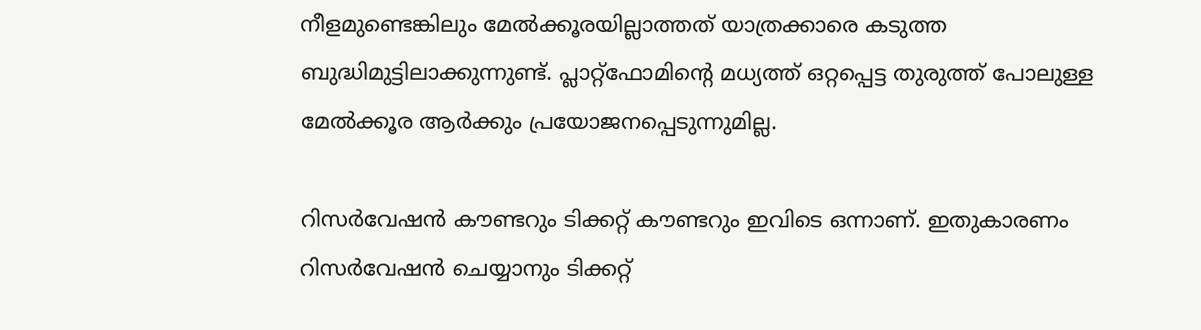നീളമുണ്ടെങ്കിലും മേല്‍ക്കൂരയില്ലാത്തത് യാത്രക്കാരെ കടുത്ത ബുദ്ധിമുട്ടിലാക്കുന്നുണ്ട്. പ്ലാറ്റ്‌ഫോമിന്റെ മധ്യത്ത് ഒറ്റപ്പെട്ട തുരുത്ത് പോലുള്ള മേല്‍ക്കൂര ആര്‍ക്കും പ്രയോജനപ്പെടുന്നുമില്ല.

റിസര്‍വേഷന്‍ കൗണ്ടറും ടിക്കറ്റ് കൗണ്ടറും ഇവിടെ ഒന്നാണ്. ഇതുകാരണം റിസര്‍വേഷന്‍ ചെയ്യാനും ടിക്കറ്റ്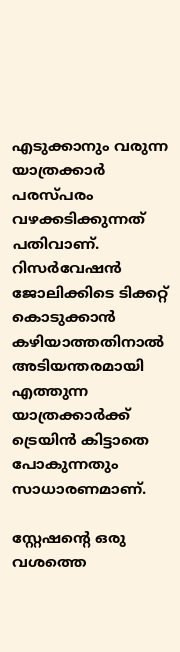എടുക്കാനും വരുന്ന യാത്രക്കാര്‍ പരസ്പരം വഴക്കടിക്കുന്നത് പതിവാണ്. റിസര്‍വേഷന്‍ ജോലിക്കിടെ ടിക്കറ്റ് കൊടുക്കാന്‍ കഴിയാത്തതിനാല്‍ അടിയന്തരമായി എത്തുന്ന യാത്രക്കാര്‍ക്ക് ട്രെയിന്‍ കിട്ടാതെ പോകുന്നതും സാധാരണമാണ്.

സ്റ്റേഷന്റെ ഒരു വശത്തെ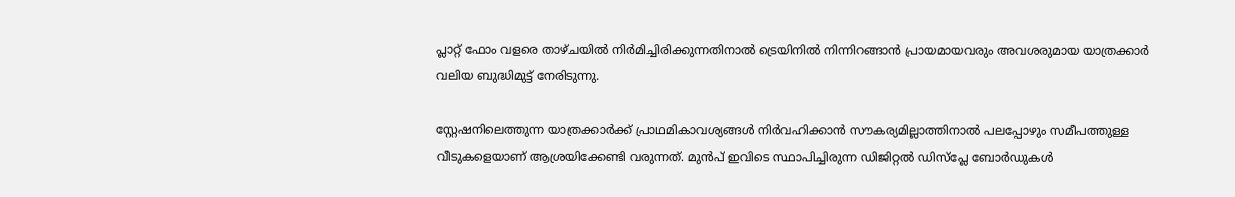പ്ലാറ്റ് ഫോം വളരെ താഴ്ചയില്‍ നിര്‍മിച്ചിരിക്കുന്നതിനാല്‍ ട്രെയിനില്‍ നിന്നിറങ്ങാന്‍ പ്രായമായവരും അവശരുമായ യാത്രക്കാര്‍ വലിയ ബുദ്ധിമുട്ട് നേരിടുന്നു.

സ്റ്റേഷനിലെത്തുന്ന യാത്രക്കാര്‍ക്ക് പ്രാഥമികാവശ്യങ്ങള്‍ നിര്‍വഹിക്കാന്‍ സൗകര്യമില്ലാത്തിനാല്‍ പലപ്പോഴും സമീപത്തുള്ള വീടുകളെയാണ് ആശ്രയിക്കേണ്ടി വരുന്നത്. മുന്‍പ് ഇവിടെ സ്ഥാപിച്ചിരുന്ന ഡിജിറ്റല്‍ ഡിസ്‌പ്ലേ ബോര്‍ഡുകള്‍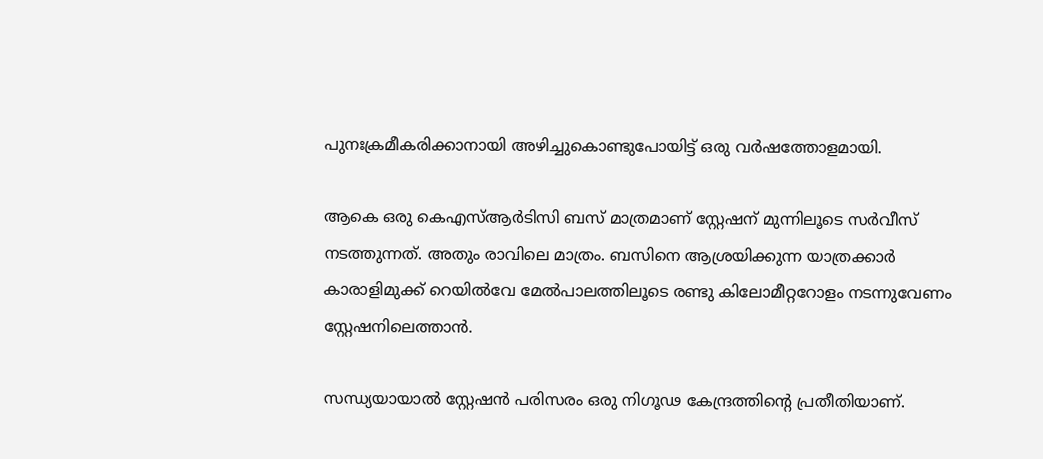പുനഃക്രമീകരിക്കാനായി അഴിച്ചുകൊണ്ടുപോയിട്ട് ഒരു വര്‍ഷത്തോളമായി.

ആകെ ഒരു കെഎസ്ആര്‍ടിസി ബസ് മാത്രമാണ് സ്റ്റേഷന് മുന്നിലൂടെ സര്‍വീസ് നടത്തുന്നത്. അതും രാവിലെ മാത്രം. ബസിനെ ആശ്രയിക്കുന്ന യാത്രക്കാര്‍ കാരാളിമുക്ക് റെയില്‍വേ മേല്‍പാലത്തിലൂടെ രണ്ടു കിലോമീറ്ററോളം നടന്നുവേണം സ്റ്റേഷനിലെത്താന്‍.

സന്ധ്യയായാല്‍ സ്റ്റേഷന്‍ പരിസരം ഒരു നിഗൂഢ കേന്ദ്രത്തിന്റെ പ്രതീതിയാണ്.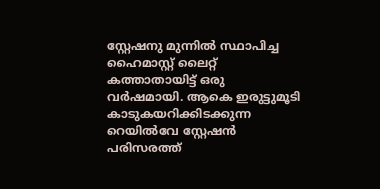സ്റ്റേഷനു മുന്നില്‍ സ്ഥാപിച്ച ഹൈമാസ്റ്റ് ലൈറ്റ് കത്താതായിട്ട് ഒരു വര്‍ഷമായി. ആകെ ഇരുട്ടുമൂടി കാടുകയറിക്കിടക്കുന്ന റെയില്‍വേ സ്റ്റേഷന്‍ പരിസരത്ത്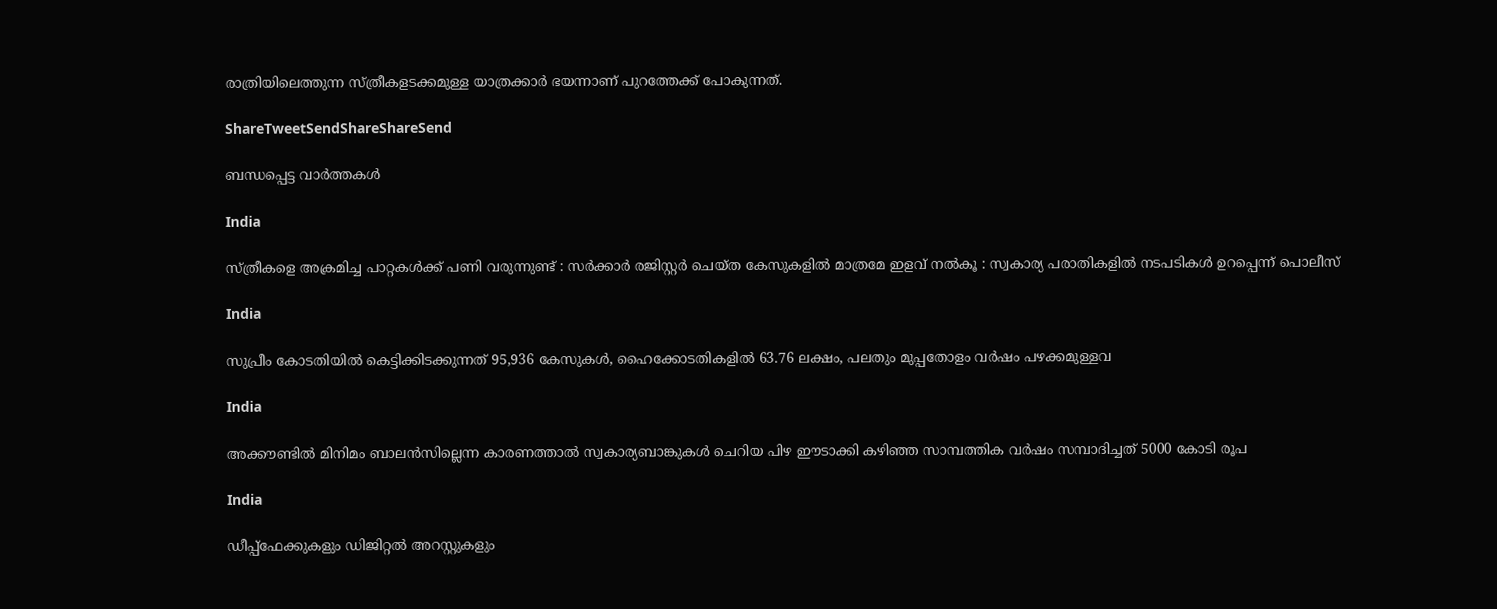രാത്രിയിലെത്തുന്ന സ്ത്രീകളടക്കമുള്ള യാത്രക്കാര്‍ ഭയന്നാണ് പുറത്തേക്ക് പോകുന്നത്.

ShareTweetSendShareShareSend

ബന്ധപ്പെട്ട വാര്‍ത്തകള്‍

India

സ്ത്രീകളെ അക്രമിച്ച പാറ്റകൾക്ക് പണി വരുന്നുണ്ട് : സർക്കാർ രജിസ്റ്റർ ചെയ്ത കേസുകളിൽ മാത്രമേ ഇളവ് നൽകൂ : സ്വകാര്യ പരാതികളിൽ നടപടികൾ ഉറപ്പെന്ന് പൊലീസ്

India

സുപ്രീം കോടതിയില്‍ കെട്ടിക്കിടക്കുന്നത് 95,936 കേസുകള്‍, ഹൈക്കോടതികളില്‍ 63.76 ലക്ഷം, പലതും മുപ്പതോളം വര്‍ഷം പഴക്കമുള്ളവ

India

അക്കൗണ്ടില്‍ മിനിമം ബാലന്‍സില്ലെന്ന കാരണത്താല്‍ സ്വകാര്യബാങ്കുകള്‍ ചെറിയ പിഴ ഈടാക്കി കഴി‍ഞ്ഞ സാമ്പത്തിക വര്‍ഷം സമ്പാദിച്ചത് 5000 കോടി രൂപ

India

ഡീപ്പ്‌ഫേക്കുകളും ഡിജിറ്റല്‍ അറസ്റ്റുകളും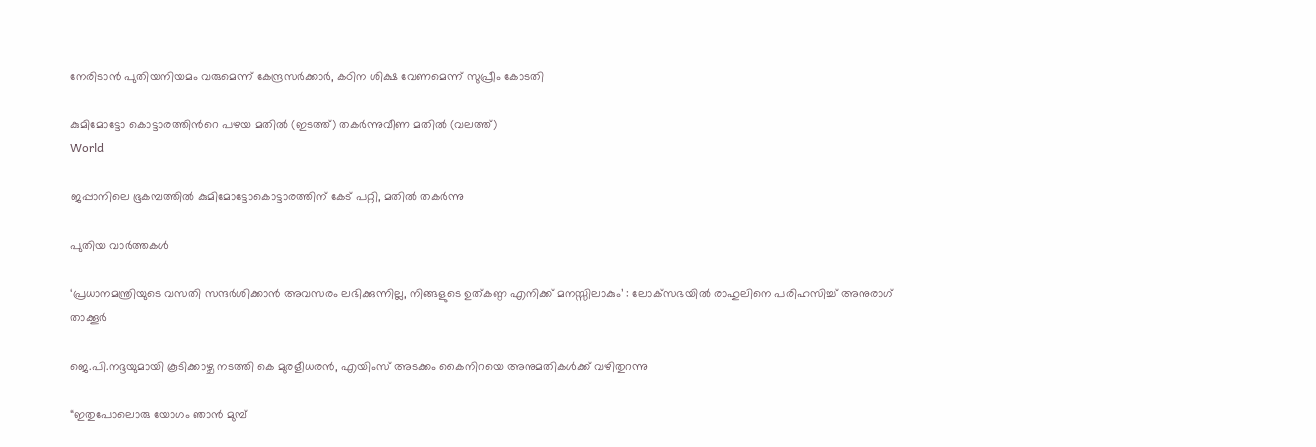നേരിടാന്‍ പുതിയനിയമം വരുമെന്ന് കേന്ദ്രസര്‍ക്കാര്‍, കഠിന ശിക്ഷ വേണമെന്ന് സുപ്രീം കോടതി

കുമിമോട്ടോ കൊട്ടാരത്തിന്‍റെ പഴയ മതില്‍ (ഇടത്ത്) തകര്‍ന്നുവീണ മതില്‍ (വലത്ത്)
World

ജപ്പാനിലെ ഭൂകമ്പത്തില്‍ കുമിമോട്ടോകൊട്ടാരത്തിന് കേട് പറ്റി, മതില്‍ തകര്‍ന്നു

പുതിയ വാര്‍ത്തകള്‍

‘പ്രധാനമന്ത്രിയുടെ വസതി സന്ദർശിക്കാൻ അവസരം ലഭിക്കുന്നില്ല, നിങ്ങളുടെ ഉത്കണ്ഠ എനിക്ക് മനസ്സിലാകും’ : ലോക്‌സഭയിൽ രാഹുലിനെ പരിഹസിച്ച് അനുരാഗ് താക്കൂർ

ജെ.പി.നദ്ദയുമായി കൂടിക്കാഴ്ച നടത്തി കെ മുരളീധരന്‍, എയിംസ് അടക്കം കൈനിറയെ അനുമതികള്‍ക്ക് വഴിതുറന്നു

“ഇതുപോലൊരു യോഗം ഞാൻ മുമ്പ്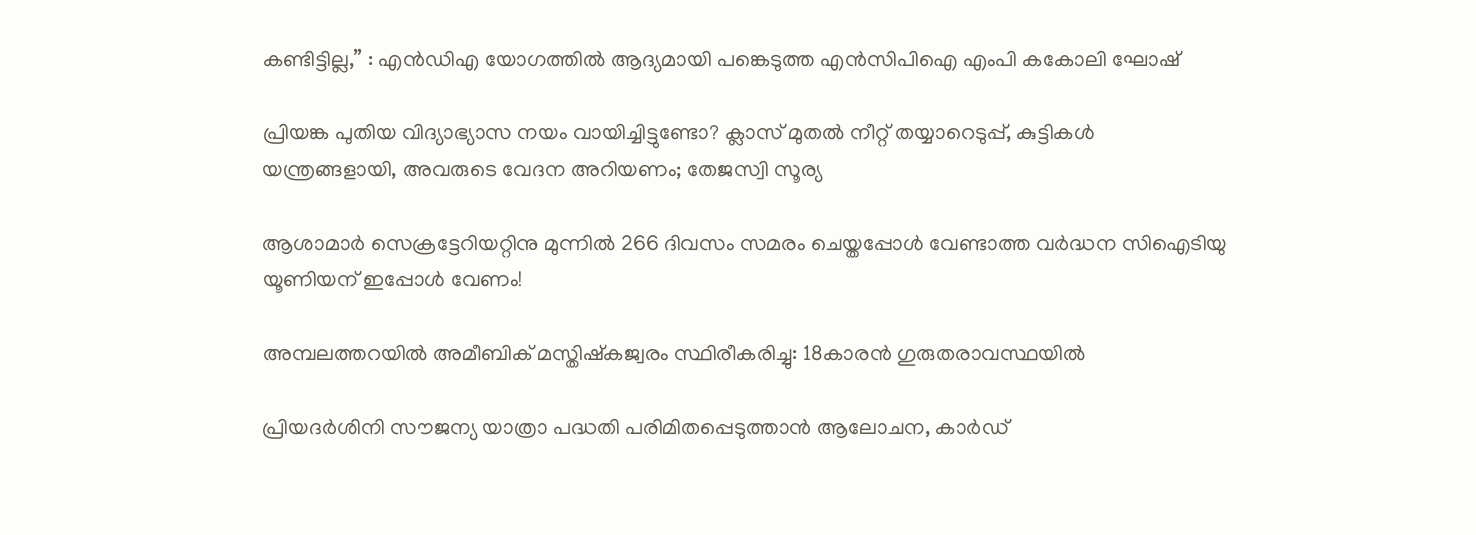കണ്ടിട്ടില്ല,” : എൻ‌ഡി‌എ യോഗത്തിൽ ആദ്യമായി പങ്കെടുത്ത എൻ‌സി‌പി‌ഐ എംപി കകോലി ഘോഷ്

പ്രിയങ്ക പുതിയ വിദ്യാഭ്യാസ നയം വായിച്ചിട്ടുണ്ടോ? ക്ലാസ് മുതൽ നീറ്റ് തയ്യാറെടുപ്പ്, കുട്ടികൾ യന്ത്രങ്ങളായി, അവരുടെ വേദന അറിയണം; തേജസ്വി സൂര്യ

ആശാമാര്‍ സെക്രട്ടേറിയറ്റിനു മുന്നില്‍ 266 ദിവസം സമരം ചെയ്തപ്പോള്‍ വേണ്ടാത്ത വര്‍ദ്ധന സിഐടിയു യൂണിയന് ഇപ്പോള്‍ വേണം!

അമ്പലത്തറയില്‍ അമീബിക് മസ്തിഷ്‌കജ്വരം സ്ഥിരീകരിച്ചു: 18കാരന്‍ ഗുരുതരാവസ്ഥയില്‍

പ്രിയദര്‍ശിനി സൗജന്യ യാത്രാ പദ്ധതി പരിമിതപ്പെടുത്താന്‍ ആലോചന, കാര്‍ഡ്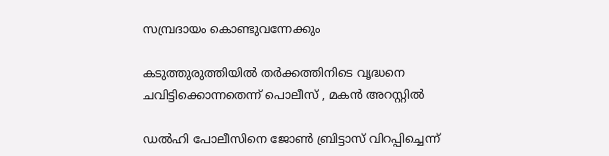സമ്പ്രദായം കൊണ്ടുവന്നേക്കും

കടുത്തുരുത്തിയില്‍ തര്‍ക്കത്തിനിടെ വൃദ്ധനെ ചവിട്ടിക്കൊന്നതെന്ന് പൊലീസ് , മകന്‍ അറസ്റ്റില്‍

ഡൽഹി പോലീസിനെ ജോൺ ബ്രിട്ടാസ് വിറപ്പിച്ചെന്ന്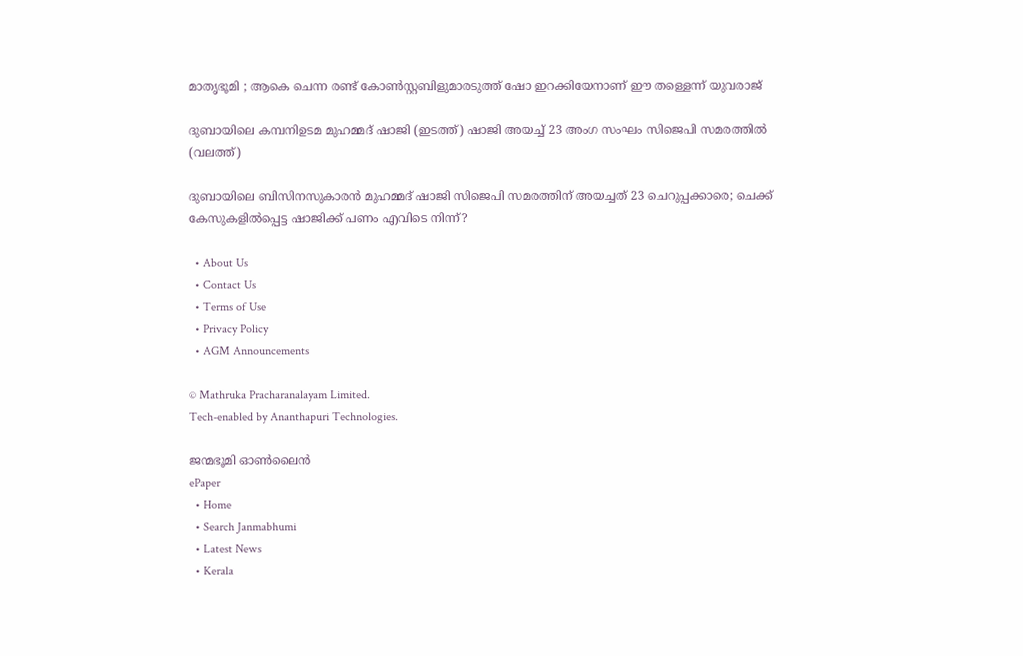മാതൃഭൂമി ; ആകെ ചെന്ന രണ്ട് കോണ്‍സ്റ്റബിളുമാരടുത്ത് ഷോ ഇറക്കിയേനാണ് ഈ തള്ളെന്ന് യുവരാജ്

ദുബായിലെ കമ്പനിഉടമ മുഹമ്മദ് ഷാജി (ഇടത്ത്) ഷാജി അയച്ച് 23 അംഗ സംഘം സിജെപി സമരത്തില്‍ (വലത്ത്)

ദുബായിലെ ബിസിനസുകാരന്‍ മുഹമ്മദ് ഷാജി സിജെപി സമരത്തിന് അയച്ചത് 23 ചെറുപ്പക്കാരെ; ചെക്ക് കേസുകളില്‍പ്പെട്ട ഷാജിക്ക് പണം എവിടെ നിന്ന്?

  • About Us
  • Contact Us
  • Terms of Use
  • Privacy Policy
  • AGM Announcements

© Mathruka Pracharanalayam Limited.
Tech-enabled by Ananthapuri Technologies.

ജന്മഭൂമി ഓണ്‍ലൈന്‍
ePaper
  • Home
  • Search Janmabhumi
  • Latest News
  • Kerala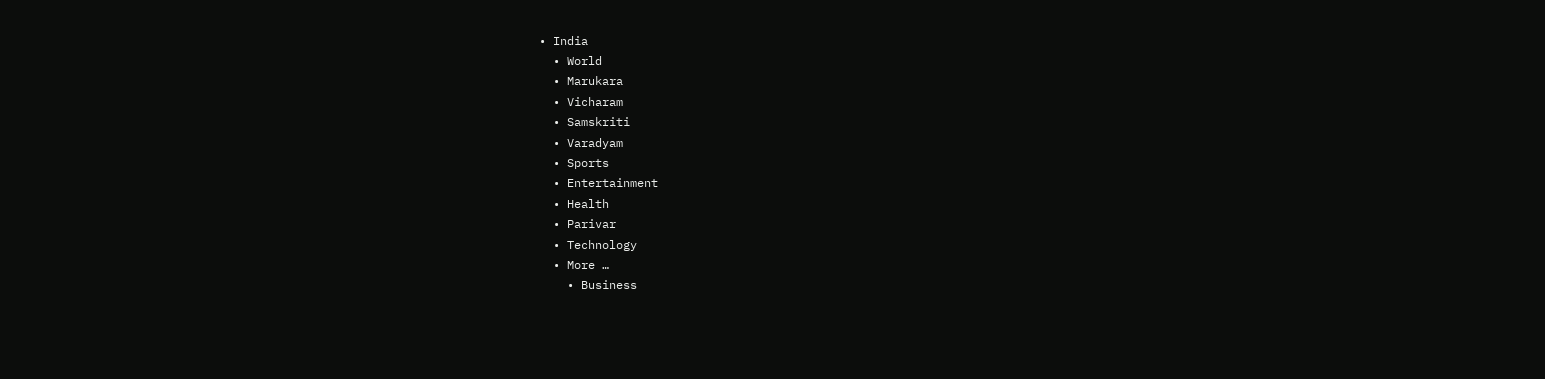• India
  • World
  • Marukara
  • Vicharam
  • Samskriti
  • Varadyam
  • Sports
  • Entertainment
  • Health
  • Parivar
  • Technology
  • More …
    • Business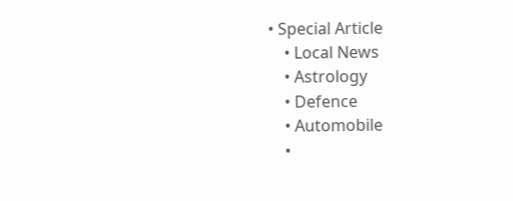• Special Article
    • Local News
    • Astrology
    • Defence
    • Automobile
    •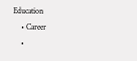Education
    • Career
    •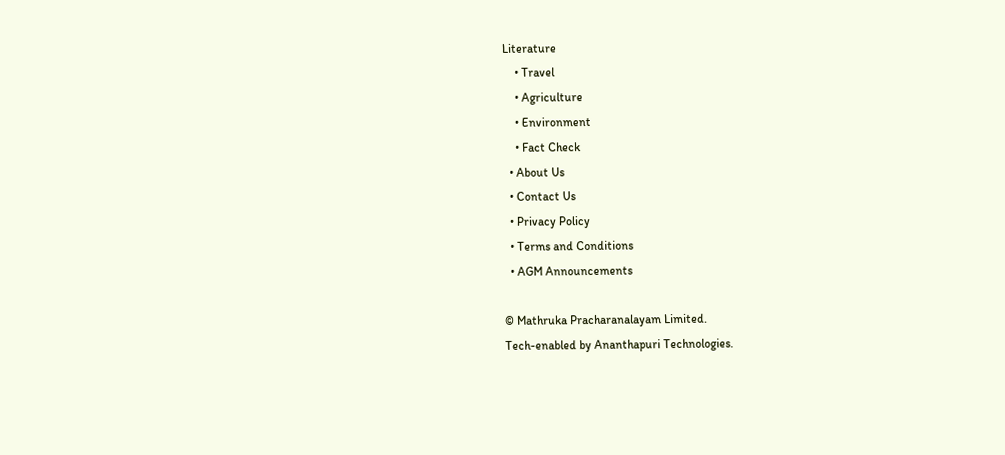Literature
    • Travel
    • Agriculture
    • Environment
    • Fact Check
  • About Us
  • Contact Us
  • Privacy Policy
  • Terms and Conditions
  • AGM Announcements

© Mathruka Pracharanalayam Limited.
Tech-enabled by Ananthapuri Technologies.